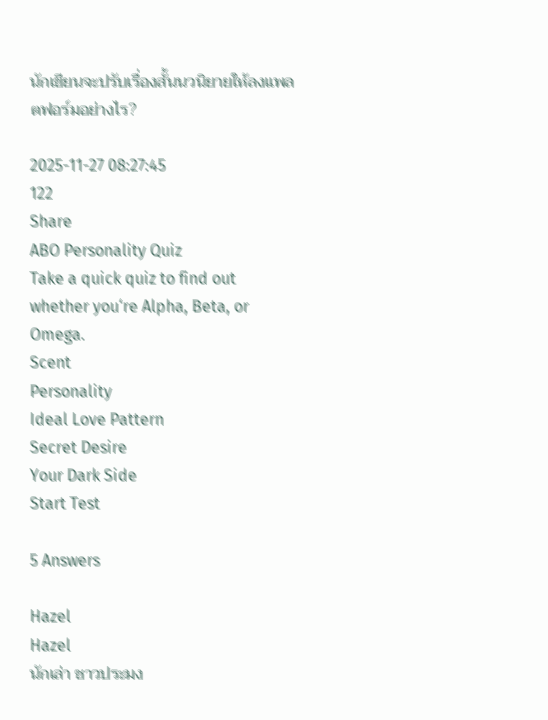นักเขียนจะปรับเรื่องสั้นนวนิยายให้ลงแพลตฟอร์มอย่างไร?

2025-11-27 08:27:45
122
Share
ABO Personality Quiz
Take a quick quiz to find out whether you‘re Alpha, Beta, or Omega.
Scent
Personality
Ideal Love Pattern
Secret Desire
Your Dark Side
Start Test

5 Answers

Hazel
Hazel
นักเล่า ชาวประมง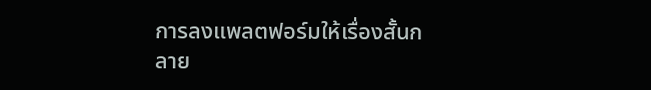การลงแพลตฟอร์มให้เรื่องสั้นกลาย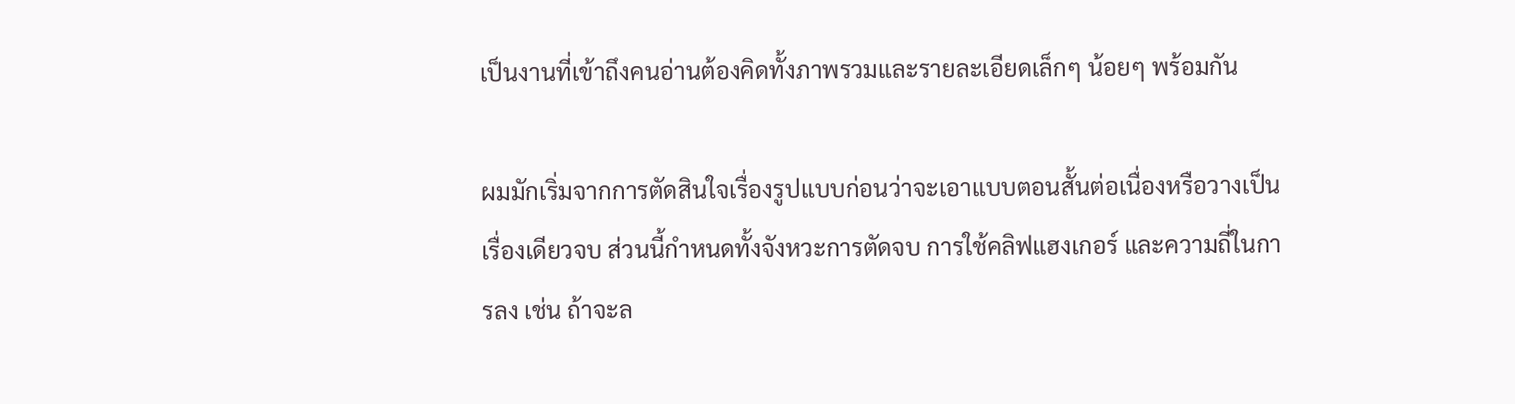เป็นงานที่เข้าถึงคนอ่านต้องคิดทั้งภาพรวมและรายละเอียดเล็กๆ น้อยๆ พร้อมกัน

ผมมักเริ่มจากการตัดสินใจเรื่องรูปแบบก่อนว่าจะเอาแบบตอนสั้นต่อเนื่องหรือวางเป็นเรื่องเดียวจบ ส่วนนี้กำหนดทั้งจังหวะการตัดจบ การใช้คลิฟแฮงเกอร์ และความถี่ในการลง เช่น ถ้าจะล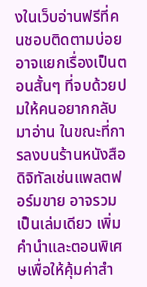งในเว็บอ่านฟรีที่คนชอบติดตามบ่อย อาจแยกเรื่องเป็นตอนสั้นๆ ที่จบด้วยปมให้คนอยากกลับมาอ่าน ในขณะที่การลงบนร้านหนังสือดิจิทัลเช่นแพลตฟอร์มขาย อาจรวมเป็นเล่มเดียว เพิ่มคำนำและตอนพิเศษเพื่อให้คุ้มค่าสำ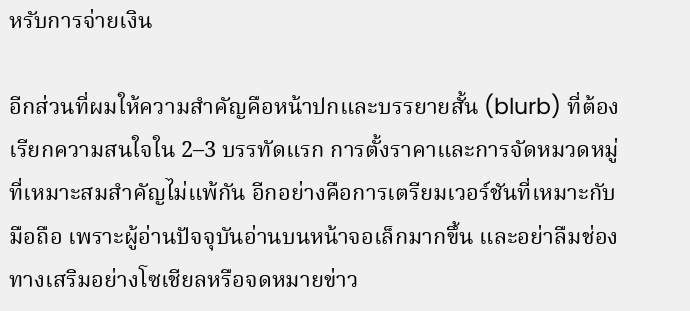หรับการจ่ายเงิน

อีกส่วนที่ผมให้ความสำคัญคือหน้าปกและบรรยายสั้น (blurb) ที่ต้องเรียกความสนใจใน 2–3 บรรทัดแรก การตั้งราคาและการจัดหมวดหมู่ที่เหมาะสมสำคัญไม่แพ้กัน อีกอย่างคือการเตรียมเวอร์ชันที่เหมาะกับมือถือ เพราะผู้อ่านปัจจุบันอ่านบนหน้าจอเล็กมากขึ้น และอย่าลืมช่องทางเสริมอย่างโซเชียลหรือจดหมายข่าว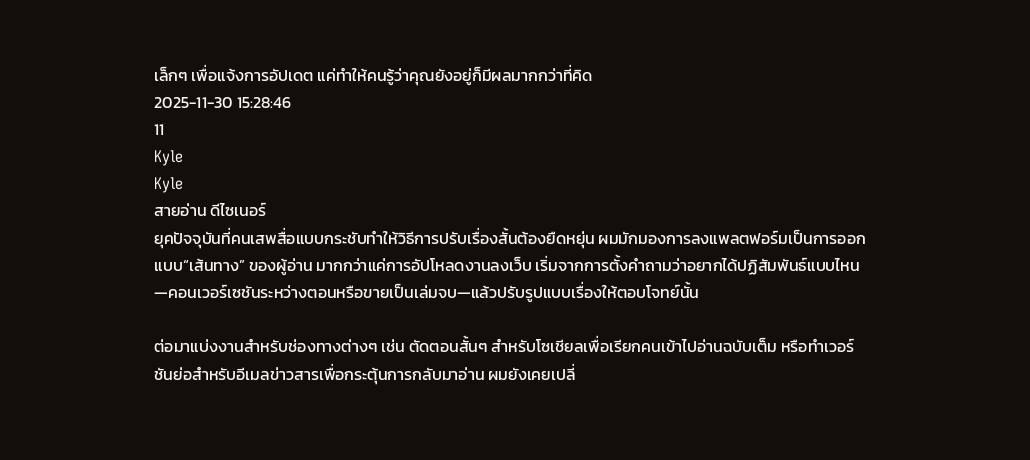เล็กๆ เพื่อแจ้งการอัปเดต แค่ทำให้คนรู้ว่าคุณยังอยู่ก็มีผลมากกว่าที่คิด
2025-11-30 15:28:46
11
Kyle
Kyle
สายอ่าน ดีไซเนอร์
ยุคปัจจุบันที่คนเสพสื่อแบบกระชับทำให้วิธีการปรับเรื่องสั้นต้องยืดหยุ่น ผมมักมองการลงแพลตฟอร์มเป็นการออกแบบ“เส้นทาง” ของผู้อ่าน มากกว่าแค่การอัปโหลดงานลงเว็บ เริ่มจากการตั้งคำถามว่าอยากได้ปฏิสัมพันธ์แบบไหน—คอนเวอร์เซชันระหว่างตอนหรือขายเป็นเล่มจบ—แล้วปรับรูปแบบเรื่องให้ตอบโจทย์นั้น

ต่อมาแบ่งงานสำหรับช่องทางต่างๆ เช่น ตัดตอนสั้นๆ สำหรับโซเชียลเพื่อเรียกคนเข้าไปอ่านฉบับเต็ม หรือทำเวอร์ชันย่อสำหรับอีเมลข่าวสารเพื่อกระตุ้นการกลับมาอ่าน ผมยังเคยเปลี่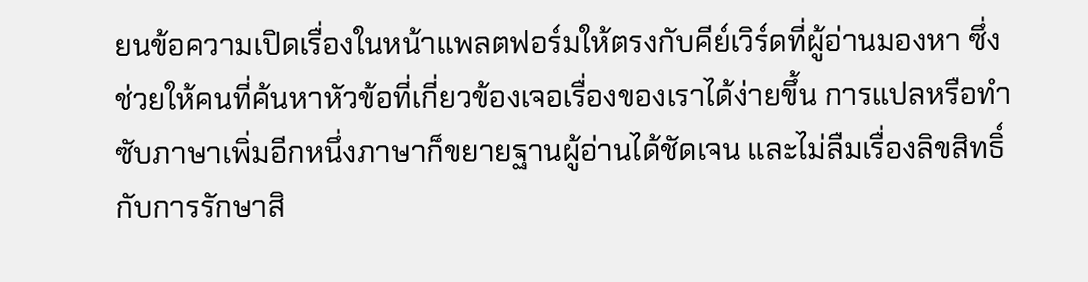ยนข้อความเปิดเรื่องในหน้าแพลตฟอร์มให้ตรงกับคีย์เวิร์ดที่ผู้อ่านมองหา ซึ่งช่วยให้คนที่ค้นหาหัวข้อที่เกี่ยวข้องเจอเรื่องของเราได้ง่ายขึ้น การแปลหรือทำซับภาษาเพิ่มอีกหนึ่งภาษาก็ขยายฐานผู้อ่านได้ชัดเจน และไม่ลืมเรื่องลิขสิทธิ์กับการรักษาสิ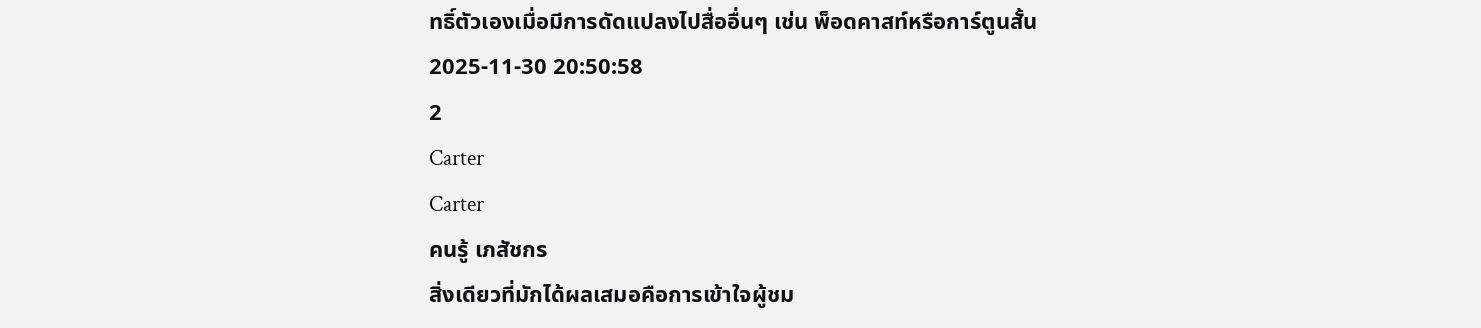ทธิ์ตัวเองเมื่อมีการดัดแปลงไปสื่ออื่นๆ เช่น พ็อดคาสท์หรือการ์ตูนสั้น
2025-11-30 20:50:58
2
Carter
Carter
คนรู้ เภสัชกร
สิ่งเดียวที่มักได้ผลเสมอคือการเข้าใจผู้ชม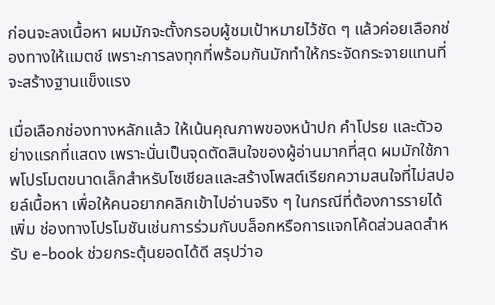ก่อนจะลงเนื้อหา ผมมักจะตั้งกรอบผู้ชมเป้าหมายไว้ชัด ๆ แล้วค่อยเลือกช่องทางให้แมตช์ เพราะการลงทุกที่พร้อมกันมักทำให้กระจัดกระจายแทนที่จะสร้างฐานแข็งแรง

เมื่อเลือกช่องทางหลักแล้ว ให้เน้นคุณภาพของหน้าปก คำโปรย และตัวอย่างแรกที่แสดง เพราะนั่นเป็นจุดตัดสินใจของผู้อ่านมากที่สุด ผมมักใช้ภาพโปรโมตขนาดเล็กสำหรับโซเชียลและสร้างโพสต์เรียกความสนใจที่ไม่สปอยล์เนื้อหา เพื่อให้คนอยากคลิกเข้าไปอ่านจริง ๆ ในกรณีที่ต้องการรายได้เพิ่ม ช่องทางโปรโมชันเช่นการร่วมกับบล็อกหรือการแจกโค้ดส่วนลดสำหรับ e-book ช่วยกระตุ้นยอดได้ดี สรุปว่าอ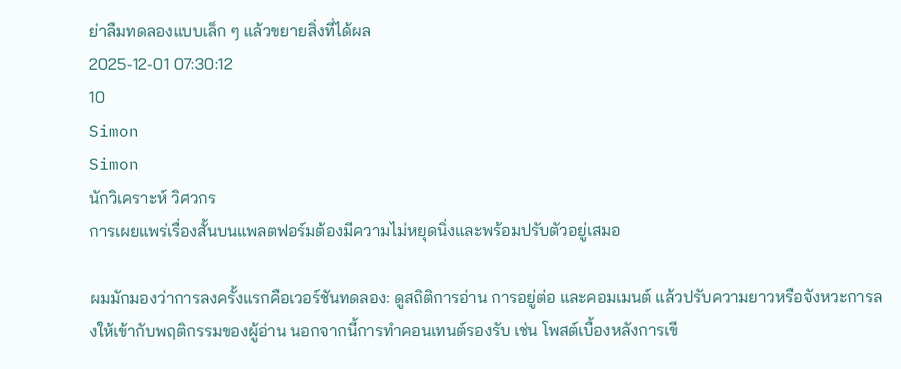ย่าลืมทดลองแบบเล็ก ๆ แล้วขยายสิ่งที่ได้ผล
2025-12-01 07:30:12
10
Simon
Simon
นักวิเคราะห์ วิศวกร
การเผยแพร่เรื่องสั้นบนแพลตฟอร์มต้องมีความไม่หยุดนิ่งและพร้อมปรับตัวอยู่เสมอ

ผมมักมองว่าการลงครั้งแรกคือเวอร์ชันทดลอง: ดูสถิติการอ่าน การอยู่ต่อ และคอมเมนต์ แล้วปรับความยาวหรือจังหวะการลงให้เข้ากับพฤติกรรมของผู้อ่าน นอกจากนี้การทำคอนเทนต์รองรับ เช่น โพสต์เบื้องหลังการเขี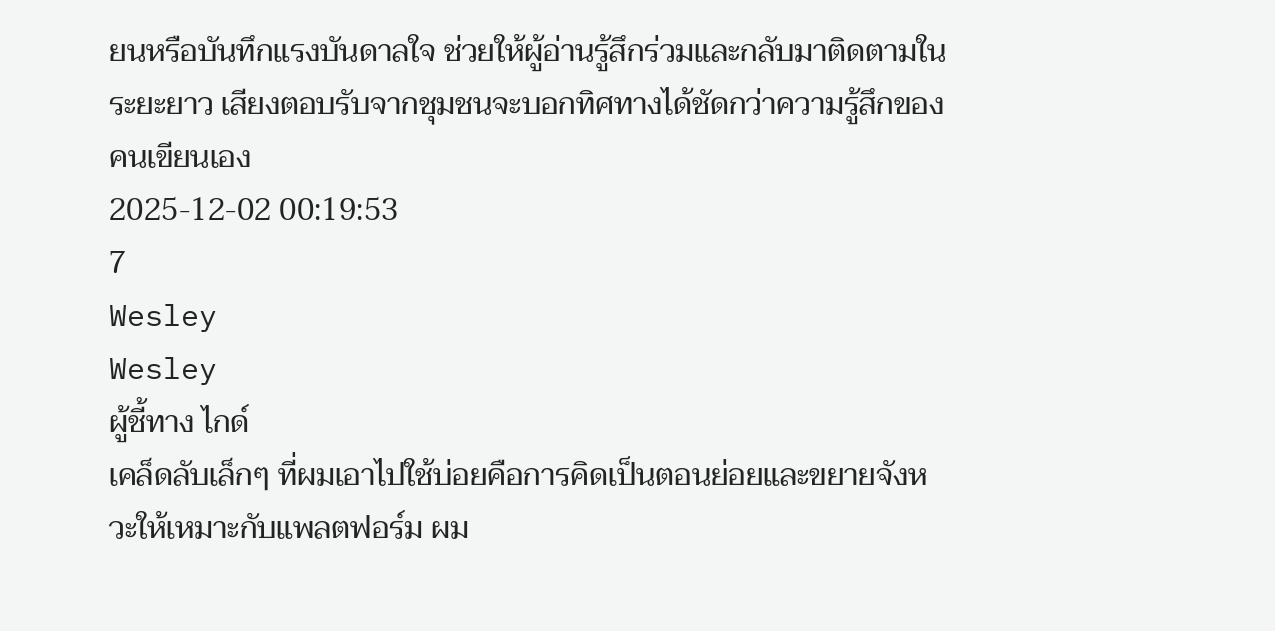ยนหรือบันทึกแรงบันดาลใจ ช่วยให้ผู้อ่านรู้สึกร่วมและกลับมาติดตามในระยะยาว เสียงตอบรับจากชุมชนจะบอกทิศทางได้ชัดกว่าความรู้สึกของคนเขียนเอง
2025-12-02 00:19:53
7
Wesley
Wesley
ผู้ชี้ทาง ไกด์
เคล็ดลับเล็กๆ ที่ผมเอาไปใช้บ่อยคือการคิดเป็นตอนย่อยและขยายจังหวะให้เหมาะกับแพลตฟอร์ม ผม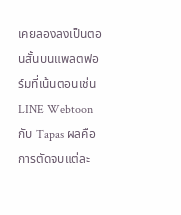เคยลองลงเป็นตอนสั้นบนแพลตฟอร์มที่เน้นตอนเช่น LINE Webtoon กับ Tapas ผลคือการตัดจบแต่ละ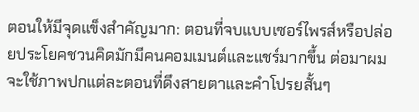ตอนให้มีจุดแข็งสำคัญมาก: ตอนที่จบแบบเซอร์ไพรส์หรือปล่อยประโยคชวนคิดมักมีคนคอมเมนต์และแชร์มากขึ้น ต่อมาผมจะใช้ภาพปกแต่ละตอนที่ดึงสายตาและคำโปรยสั้นๆ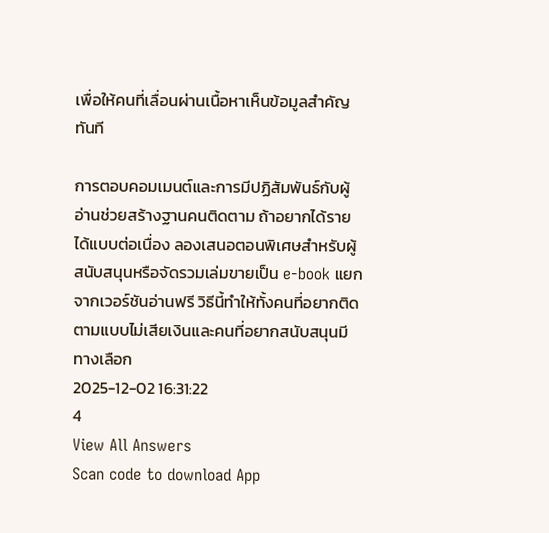เพื่อให้คนที่เลื่อนผ่านเนื้อหาเห็นข้อมูลสำคัญทันที

การตอบคอมเมนต์และการมีปฏิสัมพันธ์กับผู้อ่านช่วยสร้างฐานคนติดตาม ถ้าอยากได้รายได้แบบต่อเนื่อง ลองเสนอตอนพิเศษสำหรับผู้สนับสนุนหรือจัดรวมเล่มขายเป็น e-book แยกจากเวอร์ชันอ่านฟรี วิธีนี้ทำให้ทั้งคนที่อยากติดตามแบบไม่เสียเงินและคนที่อยากสนับสนุนมีทางเลือก
2025-12-02 16:31:22
4
View All Answers
Scan code to download App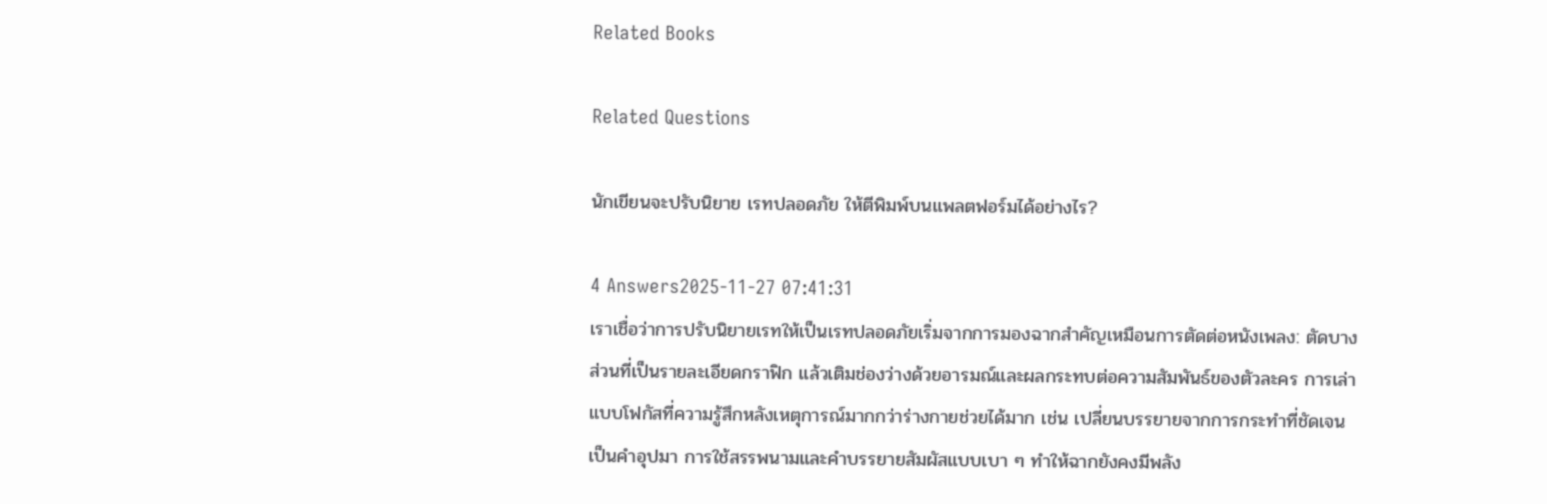Related Books

Related Questions

นักเขียนจะปรับนิยาย เรทปลอดภัย ให้ตีพิมพ์บนแพลตฟอร์มได้อย่างไร?

4 Answers2025-11-27 07:41:31
เราเชื่อว่าการปรับนิยายเรทให้เป็นเรทปลอดภัยเริ่มจากการมองฉากสำคัญเหมือนการตัดต่อหนังเพลง: ตัดบางส่วนที่เป็นรายละเอียดกราฟิก แล้วเติมช่องว่างด้วยอารมณ์และผลกระทบต่อความสัมพันธ์ของตัวละคร การเล่าแบบโฟกัสที่ความรู้สึกหลังเหตุการณ์มากกว่าร่างกายช่วยได้มาก เช่น เปลี่ยนบรรยายจากการกระทำที่ชัดเจนเป็นคำอุปมา การใช้สรรพนามและคำบรรยายสัมผัสแบบเบา ๆ ทำให้ฉากยังคงมีพลัง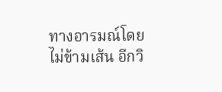ทางอารมณ์โดยไม่ข้ามเส้น อีกวิ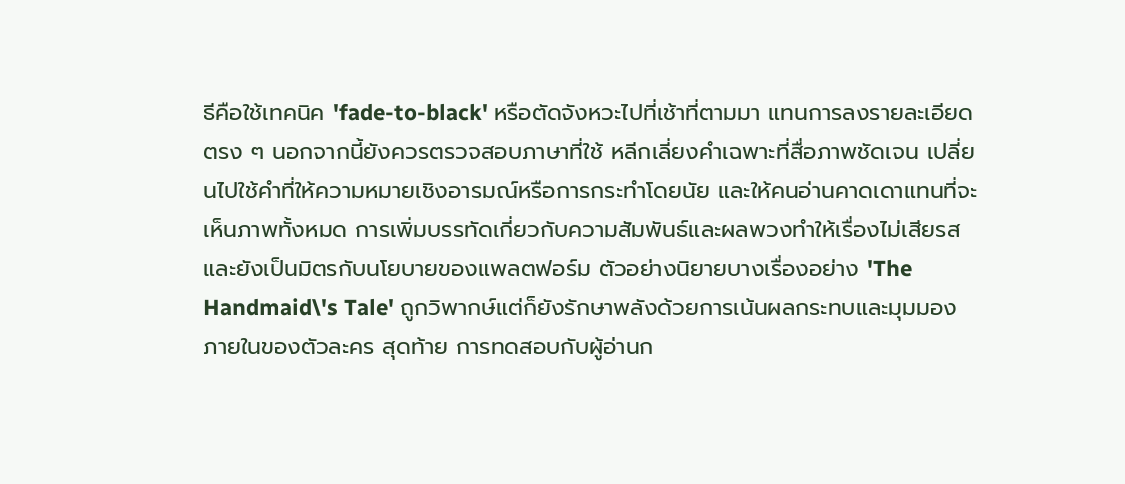ธีคือใช้เทคนิค 'fade-to-black' หรือตัดจังหวะไปที่เช้าที่ตามมา แทนการลงรายละเอียดตรง ๆ นอกจากนี้ยังควรตรวจสอบภาษาที่ใช้ หลีกเลี่ยงคำเฉพาะที่สื่อภาพชัดเจน เปลี่ยนไปใช้คำที่ให้ความหมายเชิงอารมณ์หรือการกระทำโดยนัย และให้คนอ่านคาดเดาแทนที่จะเห็นภาพทั้งหมด การเพิ่มบรรทัดเกี่ยวกับความสัมพันธ์และผลพวงทำให้เรื่องไม่เสียรสและยังเป็นมิตรกับนโยบายของแพลตฟอร์ม ตัวอย่างนิยายบางเรื่องอย่าง 'The Handmaid\'s Tale' ถูกวิพากษ์แต่ก็ยังรักษาพลังด้วยการเน้นผลกระทบและมุมมองภายในของตัวละคร สุดท้าย การทดสอบกับผู้อ่านก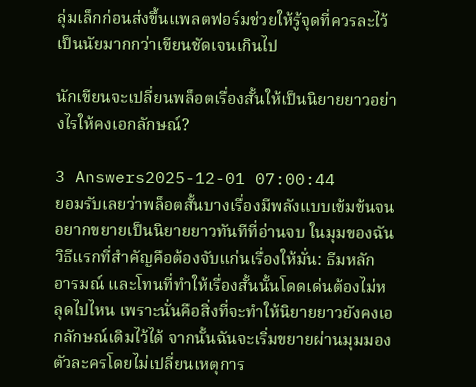ลุ่มเล็กก่อนส่งขึ้นแพลตฟอร์มช่วยให้รู้จุดที่ควรละไว้เป็นนัยมากกว่าเขียนชัดเจนเกินไป

นักเขียนจะเปลี่ยนพล็อตเรื่องสั้นให้เป็นนิยายยาวอย่างไรให้คงเอกลักษณ์?

3 Answers2025-12-01 07:00:44
ยอมรับเลยว่าพล็อตสั้นบางเรื่องมีพลังแบบเข้มข้นจนอยากขยายเป็นนิยายยาวทันทีที่อ่านจบ ในมุมของฉัน วิธีแรกที่สำคัญคือต้องจับแก่นเรื่องให้มั่น: ธีมหลัก อารมณ์ และโทนที่ทำให้เรื่องสั้นนั้นโดดเด่นต้องไม่หลุดไปไหน เพราะนั่นคือสิ่งที่จะทำให้นิยายยาวยังคงเอกลักษณ์เดิมไว้ได้ จากนั้นฉันจะเริ่มขยายผ่านมุมมองตัวละครโดยไม่เปลี่ยนเหตุการ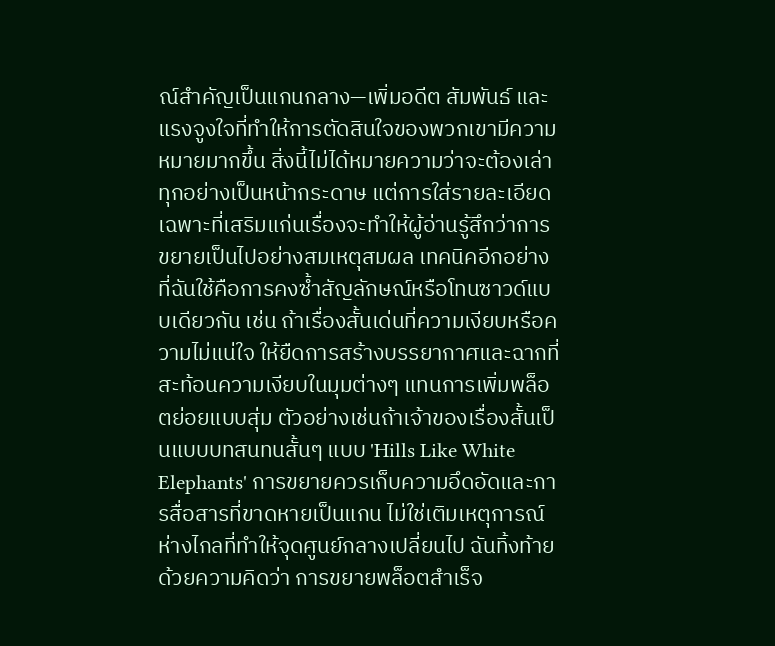ณ์สำคัญเป็นแกนกลาง—เพิ่มอดีต สัมพันธ์ และแรงจูงใจที่ทำให้การตัดสินใจของพวกเขามีความหมายมากขึ้น สิ่งนี้ไม่ได้หมายความว่าจะต้องเล่าทุกอย่างเป็นหน้ากระดาษ แต่การใส่รายละเอียดเฉพาะที่เสริมแก่นเรื่องจะทำให้ผู้อ่านรู้สึกว่าการขยายเป็นไปอย่างสมเหตุสมผล เทคนิคอีกอย่างที่ฉันใช้คือการคงซ้ำสัญลักษณ์หรือโทนซาวด์แบบเดียวกัน เช่น ถ้าเรื่องสั้นเด่นที่ความเงียบหรือความไม่แน่ใจ ให้ยืดการสร้างบรรยากาศและฉากที่สะท้อนความเงียบในมุมต่างๆ แทนการเพิ่มพล็อตย่อยแบบสุ่ม ตัวอย่างเช่นถ้าเจ้าของเรื่องสั้นเป็นแบบบทสนทนสั้นๆ แบบ 'Hills Like White Elephants' การขยายควรเก็บความอึดอัดและการสื่อสารที่ขาดหายเป็นแกน ไม่ใช่เติมเหตุการณ์ห่างไกลที่ทำให้จุดศูนย์กลางเปลี่ยนไป ฉันทิ้งท้ายด้วยความคิดว่า การขยายพล็อตสำเร็จ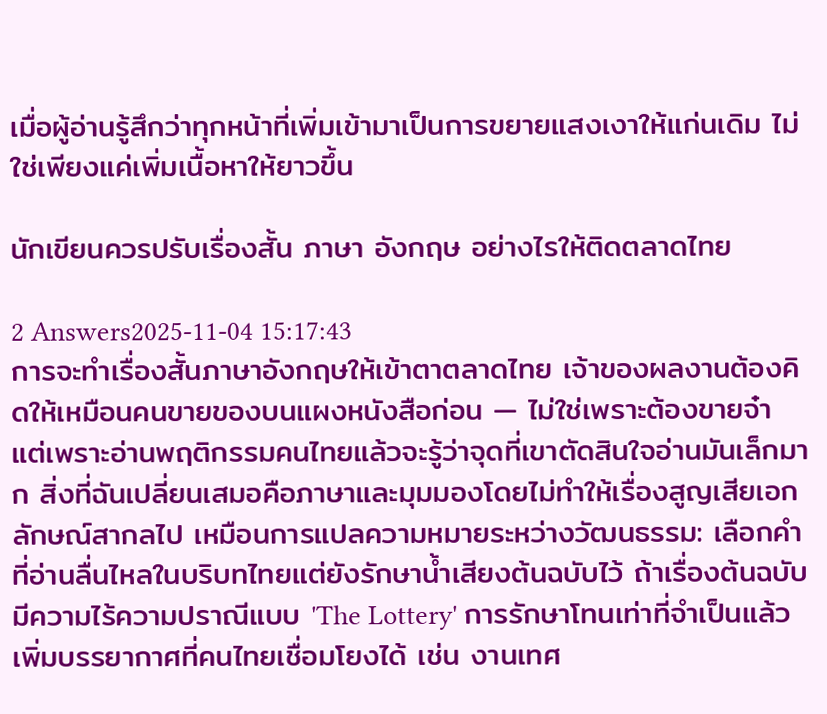เมื่อผู้อ่านรู้สึกว่าทุกหน้าที่เพิ่มเข้ามาเป็นการขยายแสงเงาให้แก่นเดิม ไม่ใช่เพียงแค่เพิ่มเนื้อหาให้ยาวขึ้น

นักเขียนควรปรับเรื่องสั้น ภาษา อังกฤษ อย่างไรให้ติดตลาดไทย

2 Answers2025-11-04 15:17:43
การจะทำเรื่องสั้นภาษาอังกฤษให้เข้าตาตลาดไทย เจ้าของผลงานต้องคิดให้เหมือนคนขายของบนแผงหนังสือก่อน — ไม่ใช่เพราะต้องขายจ๋า แต่เพราะอ่านพฤติกรรมคนไทยแล้วจะรู้ว่าจุดที่เขาตัดสินใจอ่านมันเล็กมาก สิ่งที่ฉันเปลี่ยนเสมอคือภาษาและมุมมองโดยไม่ทำให้เรื่องสูญเสียเอกลักษณ์สากลไป เหมือนการแปลความหมายระหว่างวัฒนธรรม: เลือกคำที่อ่านลื่นไหลในบริบทไทยแต่ยังรักษาน้ำเสียงต้นฉบับไว้ ถ้าเรื่องต้นฉบับมีความไร้ความปราณีแบบ 'The Lottery' การรักษาโทนเท่าที่จำเป็นแล้วเพิ่มบรรยากาศที่คนไทยเชื่อมโยงได้ เช่น งานเทศ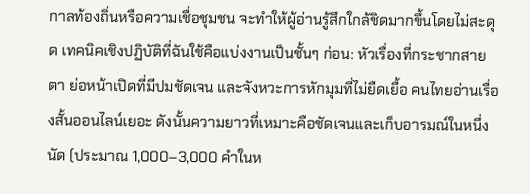กาลท้องถิ่นหรือความเชื่อชุมชน จะทำให้ผู้อ่านรู้สึกใกล้ชิดมากขึ้นโดยไม่สะดุด เทคนิคเชิงปฏิบัติที่ฉันใช้คือแบ่งงานเป็นชั้นๆ ก่อน: หัวเรื่องที่กระชากสายตา ย่อหน้าเปิดที่มีปมชัดเจน และจังหวะการหักมุมที่ไม่ยืดเยื้อ คนไทยอ่านเรื่องสั้นออนไลน์เยอะ ดังนั้นความยาวที่เหมาะคือชัดเจนและเก็บอารมณ์ในหนึ่งนัด (ประมาณ 1,000–3,000 คำในห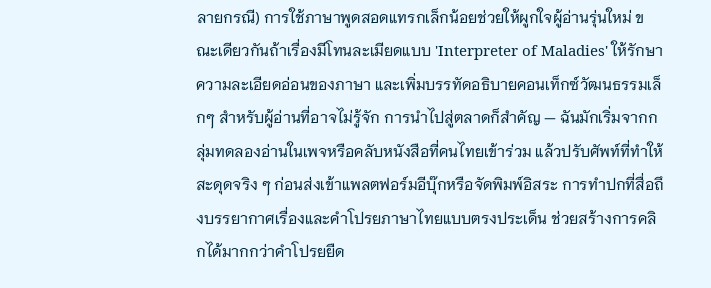ลายกรณี) การใช้ภาษาพูดสอดแทรกเล็กน้อยช่วยให้ผูกใจผู้อ่านรุ่นใหม่ ขณะเดียวกันถ้าเรื่องมีโทนละเมียดแบบ 'Interpreter of Maladies' ให้รักษาความละเอียดอ่อนของภาษา และเพิ่มบรรทัดอธิบายคอนเท็กซ์วัฒนธรรมเล็กๆ สำหรับผู้อ่านที่อาจไม่รู้จัก การนำไปสู่ตลาดก็สำคัญ — ฉันมักเริ่มจากกลุ่มทดลองอ่านในเพจหรือคลับหนังสือที่คนไทยเข้าร่วม แล้วปรับศัพท์ที่ทำให้สะดุดจริง ๆ ก่อนส่งเข้าแพลตฟอร์มอีบุ๊กหรือจัดพิมพ์อิสระ การทำปกที่สื่อถึงบรรยากาศเรื่องและคำโปรยภาษาไทยแบบตรงประเด็น ช่วยสร้างการคลิกได้มากกว่าคำโปรยยืด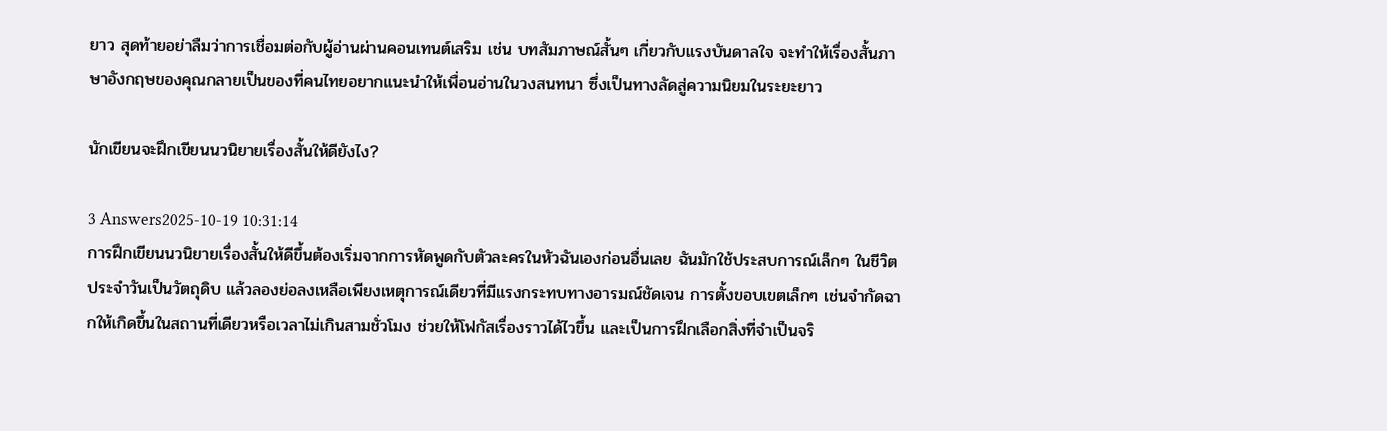ยาว สุดท้ายอย่าลืมว่าการเชื่อมต่อกับผู้อ่านผ่านคอนเทนต์เสริม เช่น บทสัมภาษณ์สั้นๆ เกี่ยวกับแรงบันดาลใจ จะทำให้เรื่องสั้นภาษาอังกฤษของคุณกลายเป็นของที่คนไทยอยากแนะนำให้เพื่อนอ่านในวงสนทนา ซึ่งเป็นทางลัดสู่ความนิยมในระยะยาว

นักเขียนจะฝึกเขียนนวนิยายเรื่องสั้นให้ดียังไง?

3 Answers2025-10-19 10:31:14
การฝึกเขียนนวนิยายเรื่องสั้นให้ดีขึ้นต้องเริ่มจากการหัดพูดกับตัวละครในหัวฉันเองก่อนอื่นเลย ฉันมักใช้ประสบการณ์เล็กๆ ในชีวิตประจำวันเป็นวัตถุดิบ แล้วลองย่อลงเหลือเพียงเหตุการณ์เดียวที่มีแรงกระทบทางอารมณ์ชัดเจน การตั้งขอบเขตเล็กๆ เช่นจำกัดฉากให้เกิดขึ้นในสถานที่เดียวหรือเวลาไม่เกินสามชั่วโมง ช่วยให้โฟกัสเรื่องราวได้ไวขึ้น และเป็นการฝึกเลือกสิ่งที่จำเป็นจริ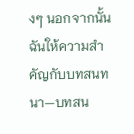งๆ นอกจากนั้นฉันให้ความสำคัญกับบทสนทนา—บทสน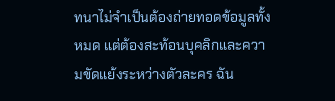ทนาไม่จำเป็นต้องถ่ายทอดข้อมูลทั้งหมด แต่ต้องสะท้อนบุคลิกและความขัดแย้งระหว่างตัวละคร ฉัน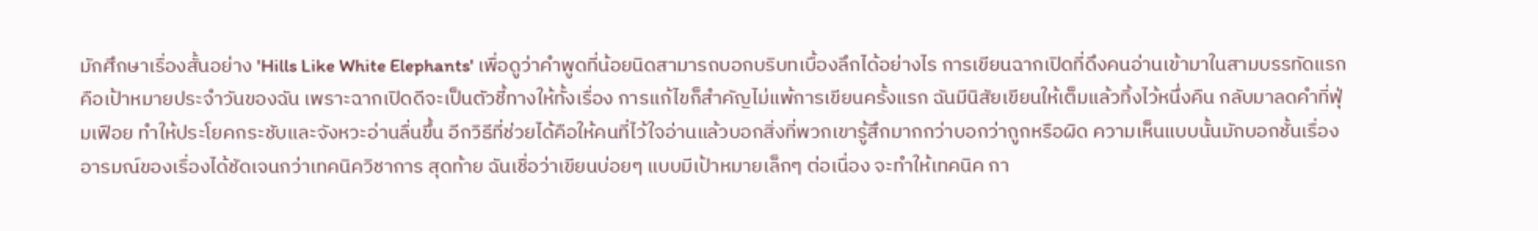มักศึกษาเรื่องสั้นอย่าง 'Hills Like White Elephants' เพื่อดูว่าคำพูดที่น้อยนิดสามารถบอกบริบทเบื้องลึกได้อย่างไร การเขียนฉากเปิดที่ดึงคนอ่านเข้ามาในสามบรรทัดแรกคือเป้าหมายประจำวันของฉัน เพราะฉากเปิดดีจะเป็นตัวชี้ทางให้ทั้งเรื่อง การแก้ไขก็สำคัญไม่แพ้การเขียนครั้งแรก ฉันมีนิสัยเขียนให้เต็มแล้วทิ้งไว้หนึ่งคืน กลับมาลดคำที่ฟุ่มเฟือย ทำให้ประโยคกระชับและจังหวะอ่านลื่นขึ้น อีกวิธีที่ช่วยได้คือให้คนที่ไว้ใจอ่านแล้วบอกสิ่งที่พวกเขารู้สึกมากกว่าบอกว่าถูกหรือผิด ความเห็นแบบนั้นมักบอกชั้นเรื่องอารมณ์ของเรื่องได้ชัดเจนกว่าเทคนิควิชาการ สุดท้าย ฉันเชื่อว่าเขียนบ่อยๆ แบบมีเป้าหมายเล็กๆ ต่อเนื่อง จะทำให้เทคนิค กา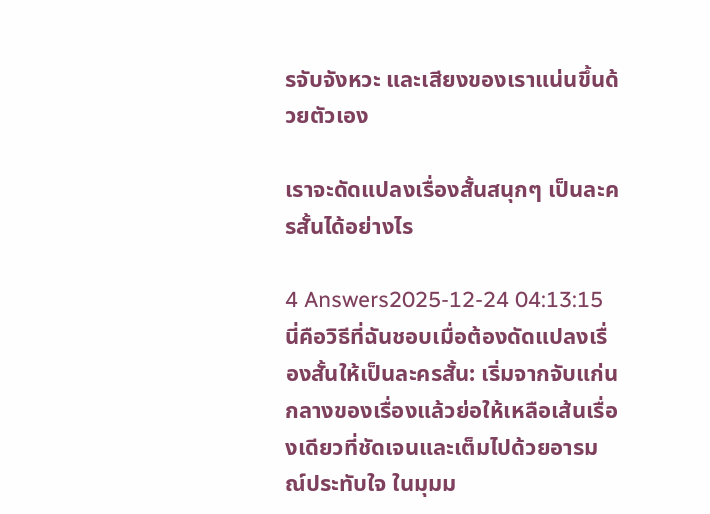รจับจังหวะ และเสียงของเราแน่นขึ้นด้วยตัวเอง

เราจะดัดแปลงเรื่องสั้นสนุกๆ เป็นละครสั้นได้อย่างไร

4 Answers2025-12-24 04:13:15
นี่คือวิธีที่ฉันชอบเมื่อต้องดัดแปลงเรื่องสั้นให้เป็นละครสั้น: เริ่มจากจับแก่นกลางของเรื่องแล้วย่อให้เหลือเส้นเรื่องเดียวที่ชัดเจนและเต็มไปด้วยอารมณ์ประทับใจ ในมุมม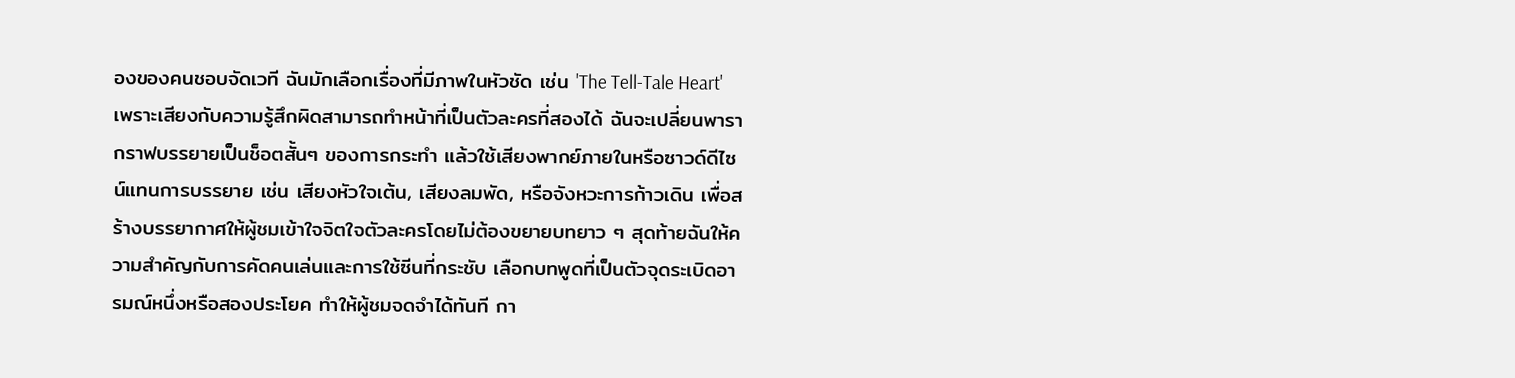องของคนชอบจัดเวที ฉันมักเลือกเรื่องที่มีภาพในหัวชัด เช่น 'The Tell-Tale Heart' เพราะเสียงกับความรู้สึกผิดสามารถทำหน้าที่เป็นตัวละครที่สองได้ ฉันจะเปลี่ยนพารากราฟบรรยายเป็นช็อตสั้นๆ ของการกระทำ แล้วใช้เสียงพากย์ภายในหรือซาวด์ดีไซน์แทนการบรรยาย เช่น เสียงหัวใจเต้น, เสียงลมพัด, หรือจังหวะการก้าวเดิน เพื่อสร้างบรรยากาศให้ผู้ชมเข้าใจจิตใจตัวละครโดยไม่ต้องขยายบทยาว ๆ สุดท้ายฉันให้ความสำคัญกับการคัดคนเล่นและการใช้ซีนที่กระชับ เลือกบทพูดที่เป็นตัวจุดระเบิดอารมณ์หนึ่งหรือสองประโยค ทำให้ผู้ชมจดจำได้ทันที กา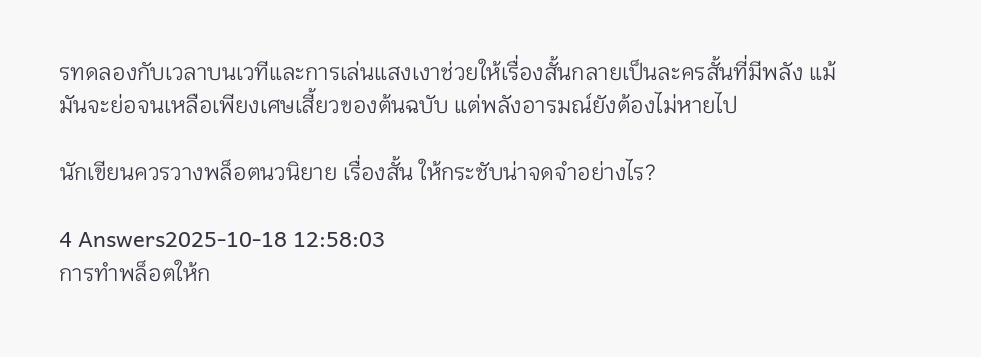รทดลองกับเวลาบนเวทีและการเล่นแสงเงาช่วยให้เรื่องสั้นกลายเป็นละครสั้นที่มีพลัง แม้มันจะย่อจนเหลือเพียงเศษเสี้ยวของต้นฉบับ แต่พลังอารมณ์ยังต้องไม่หายไป

นักเขียนควรวางพล็อตนวนิยาย เรื่องสั้น ให้กระชับน่าจดจำอย่างไร?

4 Answers2025-10-18 12:58:03
การทำพล็อตให้ก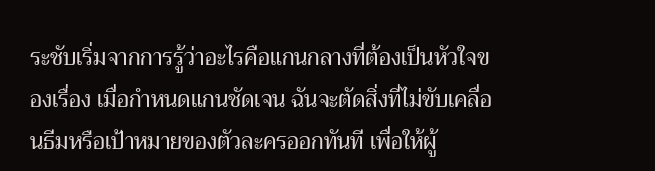ระชับเริ่มจากการรู้ว่าอะไรคือแกนกลางที่ต้องเป็นหัวใจของเรื่อง เมื่อกำหนดแกนชัดเจน ฉันจะตัดสิ่งที่ไม่ขับเคลื่อนธีมหรือเป้าหมายของตัวละครออกทันที เพื่อให้ผู้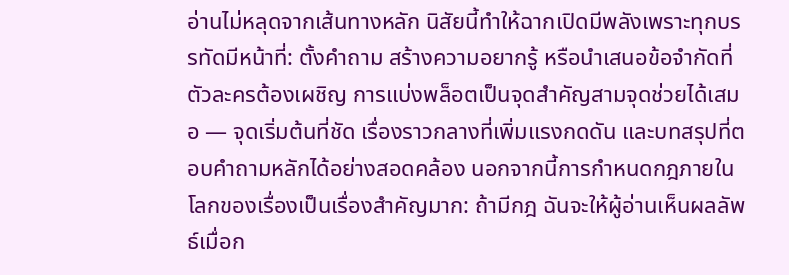อ่านไม่หลุดจากเส้นทางหลัก นิสัยนี้ทำให้ฉากเปิดมีพลังเพราะทุกบรรทัดมีหน้าที่: ตั้งคำถาม สร้างความอยากรู้ หรือนำเสนอข้อจำกัดที่ตัวละครต้องเผชิญ การแบ่งพล็อตเป็นจุดสำคัญสามจุดช่วยได้เสมอ — จุดเริ่มต้นที่ชัด เรื่องราวกลางที่เพิ่มแรงกดดัน และบทสรุปที่ตอบคำถามหลักได้อย่างสอดคล้อง นอกจากนี้การกำหนดกฎภายในโลกของเรื่องเป็นเรื่องสำคัญมาก: ถ้ามีกฎ ฉันจะให้ผู้อ่านเห็นผลลัพธ์เมื่อก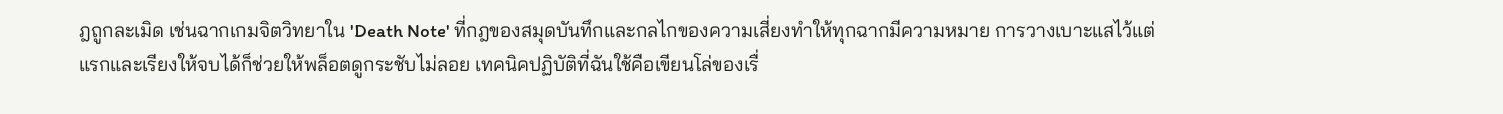ฎถูกละเมิด เช่นฉากเกมจิตวิทยาใน 'Death Note' ที่กฎของสมุดบันทึกและกลไกของความเสี่ยงทำให้ทุกฉากมีความหมาย การวางเบาะแสไว้แต่แรกและเรียงให้จบได้ก็ช่วยให้พล็อตดูกระชับไม่ลอย เทคนิคปฏิบัติที่ฉันใช้คือเขียนโล่ของเรื่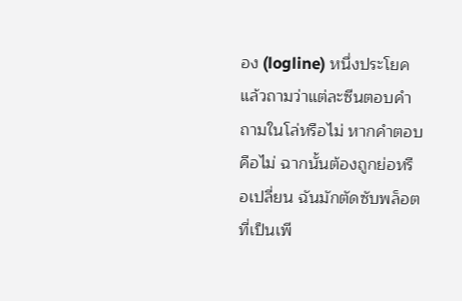อง (logline) หนึ่งประโยค แล้วถามว่าแต่ละซีนตอบคำถามในโล่หรือไม่ หากคำตอบคือไม่ ฉากนั้นต้องถูกย่อหรือเปลี่ยน ฉันมักตัดซับพล็อตที่เป็นเพี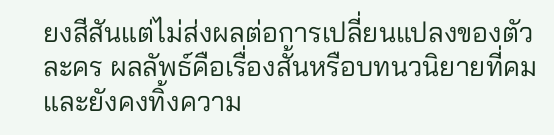ยงสีสันแต่ไม่ส่งผลต่อการเปลี่ยนแปลงของตัวละคร ผลลัพธ์คือเรื่องสั้นหรือบทนวนิยายที่คม และยังคงทิ้งความ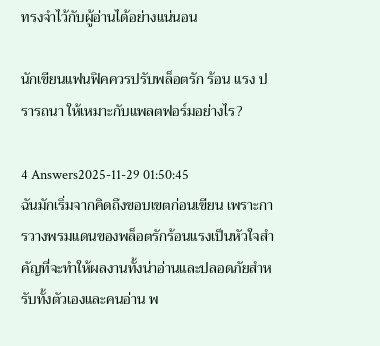ทรงจำไว้กับผู้อ่านได้อย่างแน่นอน

นักเขียนแฟนฟิคควรปรับพล็อตรัก ร้อน แรง ปรารถนา ให้เหมาะกับแพลตฟอร์มอย่างไร?

4 Answers2025-11-29 01:50:45
ฉันมักเริ่มจากคิดถึงขอบเขตก่อนเขียน เพราะการวางพรมแดนของพล็อตรักร้อนแรงเป็นหัวใจสำคัญที่จะทำให้ผลงานทั้งน่าอ่านและปลอดภัยสำหรับทั้งตัวเองและคนอ่าน พ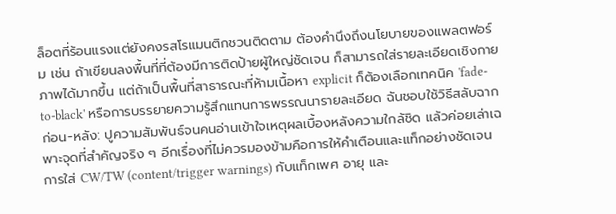ล็อตที่ร้อนแรงแต่ยังคงรสโรแมนติกชวนติดตาม ต้องคำนึงถึงนโยบายของแพลตฟอร์ม เช่น ถ้าเขียนลงพื้นที่ที่ต้องมีการติดป้ายผู้ใหญ่ชัดเจน ก็สามารถใส่รายละเอียดเชิงกายภาพได้มากขึ้น แต่ถ้าเป็นพื้นที่สาธารณะที่ห้ามเนื้อหา explicit ก็ต้องเลือกเทคนิค 'fade-to-black' หรือการบรรยายความรู้สึกแทนการพรรณนารายละเอียด ฉันชอบใช้วิธีสลับฉากก่อน-หลัง: ปูความสัมพันธ์จนคนอ่านเข้าใจเหตุผลเบื้องหลังความใกล้ชิด แล้วค่อยเล่าเฉพาะจุดที่สำคัญจริง ๆ อีกเรื่องที่ไม่ควรมองข้ามคือการให้คำเตือนและแท็กอย่างชัดเจน การใส่ CW/TW (content/trigger warnings) กับแท็กเพศ อายุ และ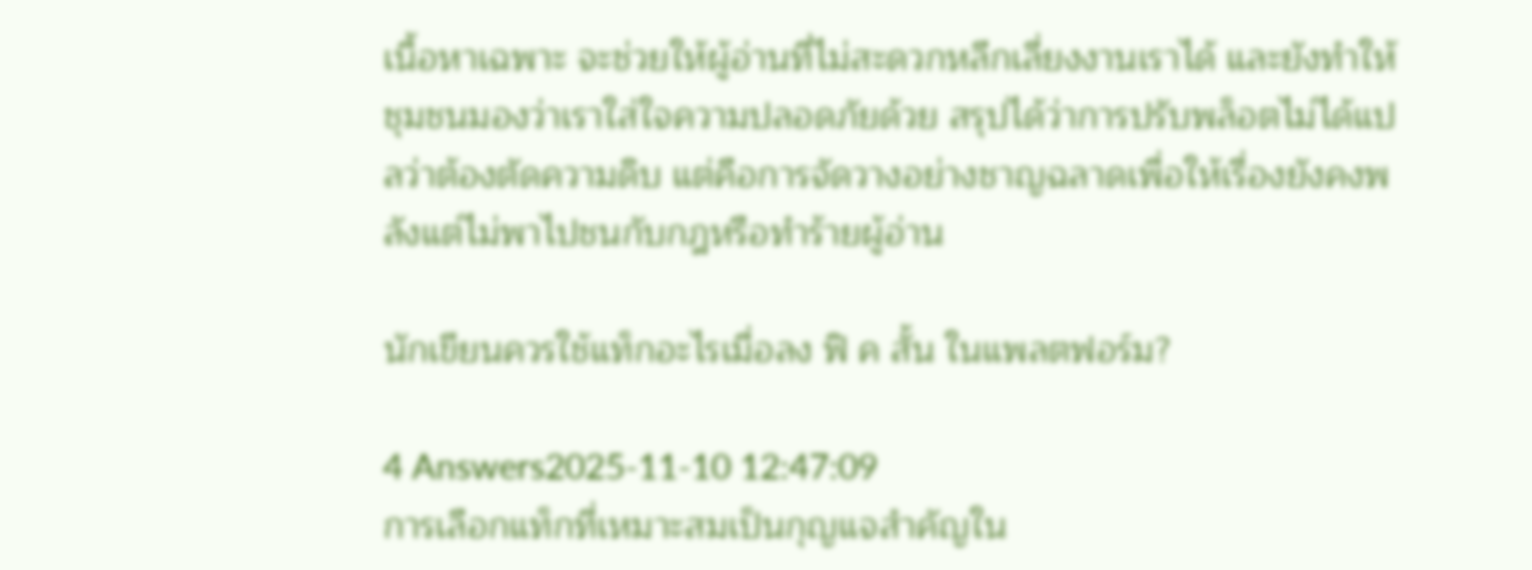เนื้อหาเฉพาะ จะช่วยให้ผู้อ่านที่ไม่สะดวกหลีกเลี่ยงงานเราได้ และยังทำให้ชุมชนมองว่าเราใส่ใจความปลอดภัยด้วย สรุปได้ว่าการปรับพล็อตไม่ได้แปลว่าต้องตัดความดิบ แต่คือการจัดวางอย่างชาญฉลาดเพื่อให้เรื่องยังคงพลังแต่ไม่พาไปชนกับกฎหรือทำร้ายผู้อ่าน

นักเขียนควรใช้แท็กอะไรเมื่อลง ฟิ ค สั้น ในแพลตฟอร์ม?

4 Answers2025-11-10 12:47:09
การเลือกแท็กที่เหมาะสมเป็นกุญแจสำคัญใน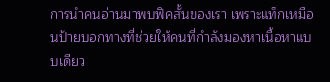การนำคนอ่านมาพบฟิคสั้นของเรา เพราะแท็กเหมือนป้ายบอกทางที่ช่วยให้คนที่กำลังมองหาเนื้อหาแบบเดียว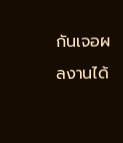กันเจอผลงานได้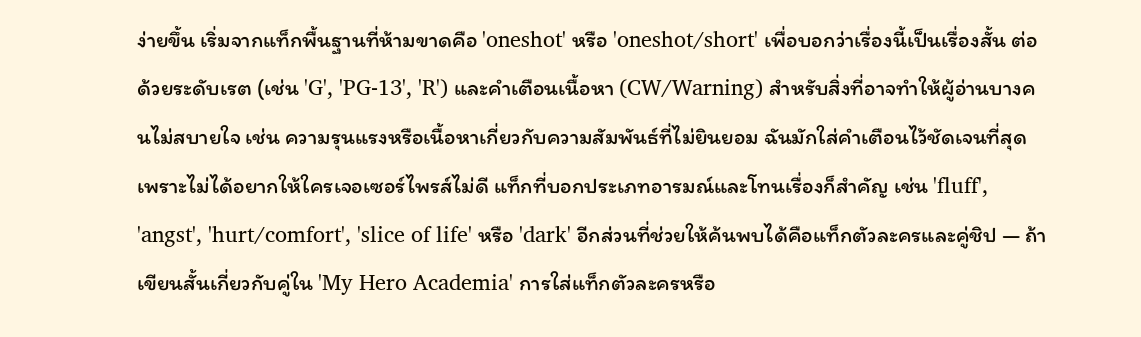ง่ายขึ้น เริ่มจากแท็กพื้นฐานที่ห้ามขาดคือ 'oneshot' หรือ 'oneshot/short' เพื่อบอกว่าเรื่องนี้เป็นเรื่องสั้น ต่อด้วยระดับเรต (เช่น 'G', 'PG-13', 'R') และคำเตือนเนื้อหา (CW/Warning) สำหรับสิ่งที่อาจทำให้ผู้อ่านบางคนไม่สบายใจ เช่น ความรุนแรงหรือเนื้อหาเกี่ยวกับความสัมพันธ์ที่ไม่ยินยอม ฉันมักใส่คำเตือนไว้ชัดเจนที่สุด เพราะไม่ได้อยากให้ใครเจอเซอร์ไพรส์ไม่ดี แท็กที่บอกประเภทอารมณ์และโทนเรื่องก็สำคัญ เช่น 'fluff', 'angst', 'hurt/comfort', 'slice of life' หรือ 'dark' อีกส่วนที่ช่วยให้ค้นพบได้คือแท็กตัวละครและคู่ชิป — ถ้าเขียนสั้นเกี่ยวกับคู่ใน 'My Hero Academia' การใส่แท็กตัวละครหรือ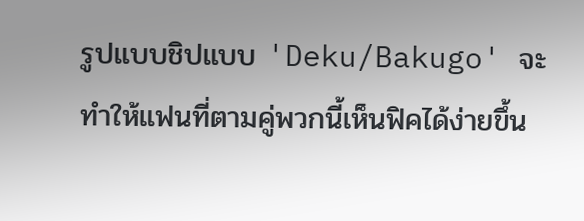รูปแบบชิปแบบ 'Deku/Bakugo' จะทำให้แฟนที่ตามคู่พวกนี้เห็นฟิคได้ง่ายขึ้น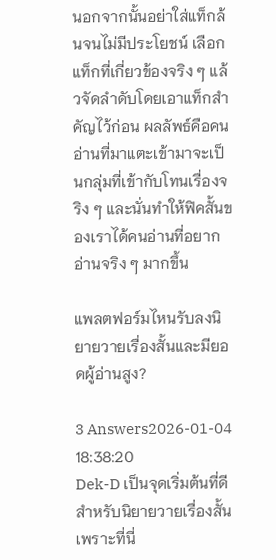นอกจากนั้นอย่าใส่แท็กล้นจนไม่มีประโยชน์ เลือกแท็กที่เกี่ยวข้องจริง ๆ แล้วจัดลำดับโดยเอาแท็กสำคัญไว้ก่อน ผลลัพธ์คือคนอ่านที่มาแตะเข้ามาจะเป็นกลุ่มที่เข้ากับโทนเรื่องจริง ๆ และนั่นทำให้ฟิคสั้นของเราได้คนอ่านที่อยากอ่านจริง ๆ มากขึ้น

แพลตฟอร์มไหนรับลงนิยายวายเรื่องสั้นและมียอดผู้อ่านสูง?

3 Answers2026-01-04 18:38:20
Dek-D เป็นจุดเริ่มต้นที่ดีสำหรับนิยายวายเรื่องสั้น เพราะที่นี่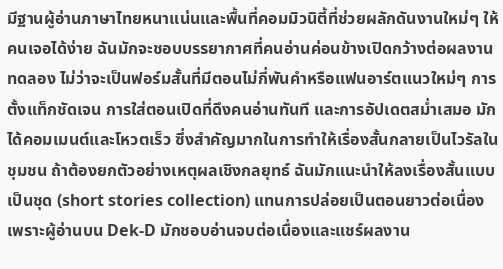มีฐานผู้อ่านภาษาไทยหนาแน่นและพื้นที่คอมมิวนิตี้ที่ช่วยผลักดันงานใหม่ๆ ให้คนเจอได้ง่าย ฉันมักจะชอบบรรยากาศที่คนอ่านค่อนข้างเปิดกว้างต่อผลงานทดลอง ไม่ว่าจะเป็นฟอร์มสั้นที่มีตอนไม่กี่พันคำหรือแฟนอาร์ตแนวใหม่ๆ การตั้งแท็กชัดเจน การใส่ตอนเปิดที่ดึงคนอ่านทันที และการอัปเดตสม่ำเสมอ มักได้คอมเมนต์และโหวตเร็ว ซึ่งสำคัญมากในการทำให้เรื่องสั้นกลายเป็นไวรัลในชุมชน ถ้าต้องยกตัวอย่างเหตุผลเชิงกลยุทธ์ ฉันมักแนะนำให้ลงเรื่องสั้นแบบเป็นชุด (short stories collection) แทนการปล่อยเป็นตอนยาวต่อเนื่อง เพราะผู้อ่านบน Dek-D มักชอบอ่านจบต่อเนื่องและแชร์ผลงาน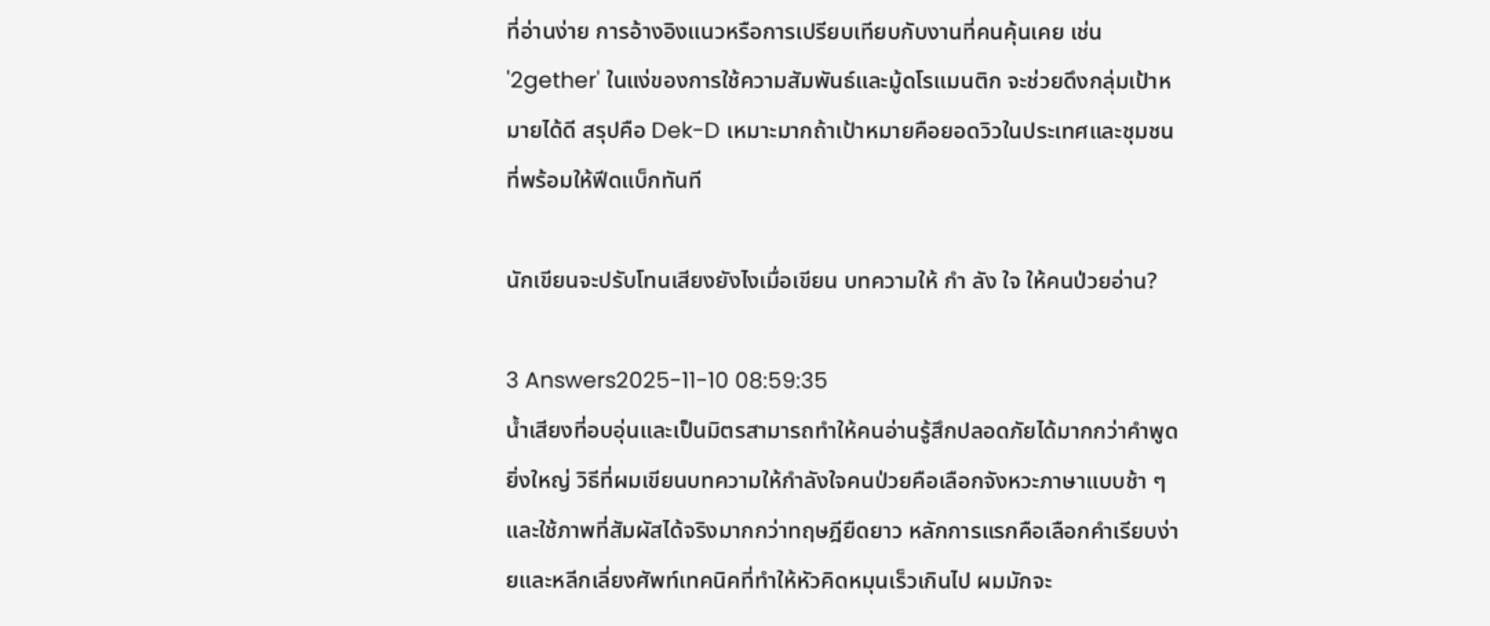ที่อ่านง่าย การอ้างอิงแนวหรือการเปรียบเทียบกับงานที่คนคุ้นเคย เช่น '2gether' ในแง่ของการใช้ความสัมพันธ์และมู้ดโรแมนติก จะช่วยดึงกลุ่มเป้าหมายได้ดี สรุปคือ Dek-D เหมาะมากถ้าเป้าหมายคือยอดวิวในประเทศและชุมชนที่พร้อมให้ฟีดแบ็กทันที

นักเขียนจะปรับโทนเสียงยังไงเมื่อเขียน บทความให้ กํา ลัง ใจ ให้คนป่วยอ่าน?

3 Answers2025-11-10 08:59:35
น้ำเสียงที่อบอุ่นและเป็นมิตรสามารถทำให้คนอ่านรู้สึกปลอดภัยได้มากกว่าคำพูดยิ่งใหญ่ วิธีที่ผมเขียนบทความให้กำลังใจคนป่วยคือเลือกจังหวะภาษาแบบช้า ๆ และใช้ภาพที่สัมผัสได้จริงมากกว่าทฤษฎียืดยาว หลักการแรกคือเลือกคำเรียบง่ายและหลีกเลี่ยงศัพท์เทคนิคที่ทำให้หัวคิดหมุนเร็วเกินไป ผมมักจะ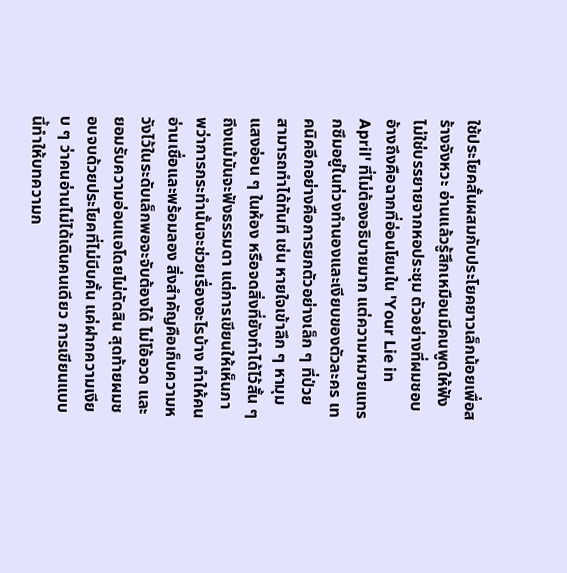ใช้ประโยคสั้นผสมกับประโยคยาวเล็กน้อยเพื่อสร้างจังหวะ อ่านแล้วรู้สึกเหมือนมีคนพูดให้ฟัง ไม่ใช่บรรยายจากหอประชุม ตัวอย่างที่ผมชอบอ้างถึงคือฉากที่อ่อนโยนใน 'Your Lie in April' ที่ไม่ต้องอธิบายมาก แต่ความหมายแทรกซึมอยู่ในท่วงทำนองและเงียบของตัวละคร เทคนิคอีกอย่างคือการยกตัวอย่างเล็ก ๆ ที่ป่วยสามารถทำได้ทันที เช่น หายใจเข้าลึก ๆ หามุมแสงอ่อน ๆ ในห้อง หรือจดสิ่งที่ยังทำได้ไว้สั้น ๆ ถึงแม้มันจะฟังธรรมดา แต่การเขียนให้เห็นภาพว่าการกระทำนั้นจะช่วยเรื่องอะไรบ้าง ทำให้คนอ่านเชื่อและพร้อมลอง สิ่งสำคัญคือเก็บความหวังไว้ในระดับเล็กพอจะจับต้องได้ ไม่โอ้อวด และยอมรับความอ่อนแอโดยไม่ตัดสิน สุดท้ายผมชอบจบด้วยประโยคที่ไม่บีบคั้น แค่ฝากความเงียบ ๆ ว่าคนอ่านไม่ได้เดินคนเดียว การเขียนแบบนี้ทำให้บทความก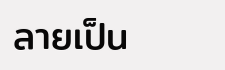ลายเป็น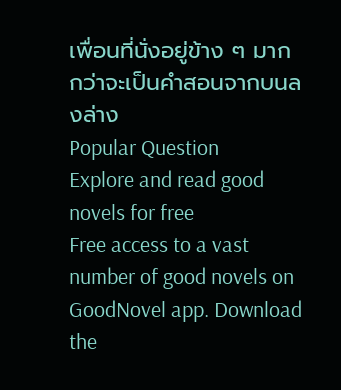เพื่อนที่นั่งอยู่ข้าง ๆ มากกว่าจะเป็นคำสอนจากบนลงล่าง
Popular Question
Explore and read good novels for free
Free access to a vast number of good novels on GoodNovel app. Download the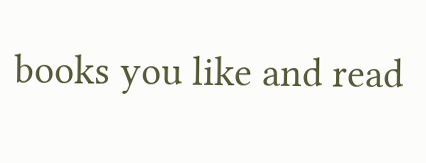books you like and read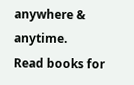anywhere & anytime.
Read books for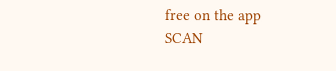free on the app
SCAN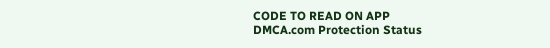CODE TO READ ON APP
DMCA.com Protection Status